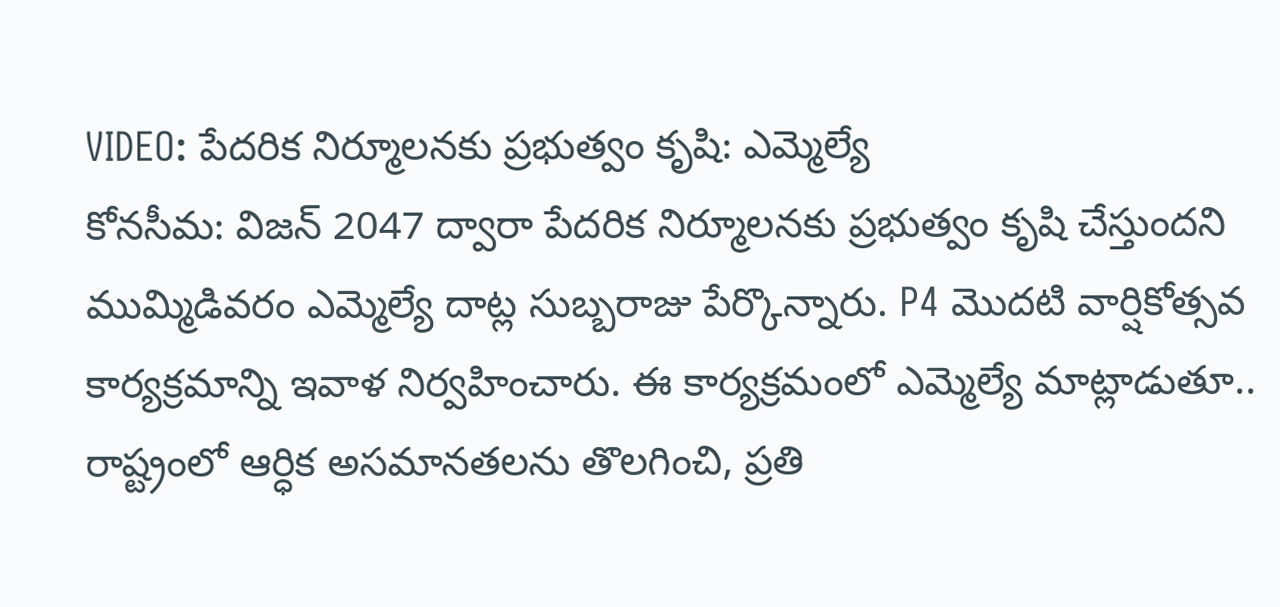VIDEO: పేదరిక నిర్మూలనకు ప్రభుత్వం కృషి: ఎమ్మెల్యే
కోనసీమ: విజన్ 2047 ద్వారా పేదరిక నిర్మూలనకు ప్రభుత్వం కృషి చేస్తుందని ముమ్మిడివరం ఎమ్మెల్యే దాట్ల సుబ్బరాజు పేర్కొన్నారు. P4 మొదటి వార్షికోత్సవ కార్యక్రమాన్ని ఇవాళ నిర్వహించారు. ఈ కార్యక్రమంలో ఎమ్మెల్యే మాట్లాడుతూ.. రాష్ట్రంలో ఆర్ధిక అసమానతలను తొలగించి, ప్రతి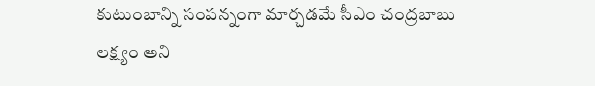కుటుంబాన్ని సంపన్నంగా మార్చడమే సీఎం చంద్రబాబు లక్ష్యం అని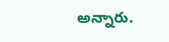అన్నారు.